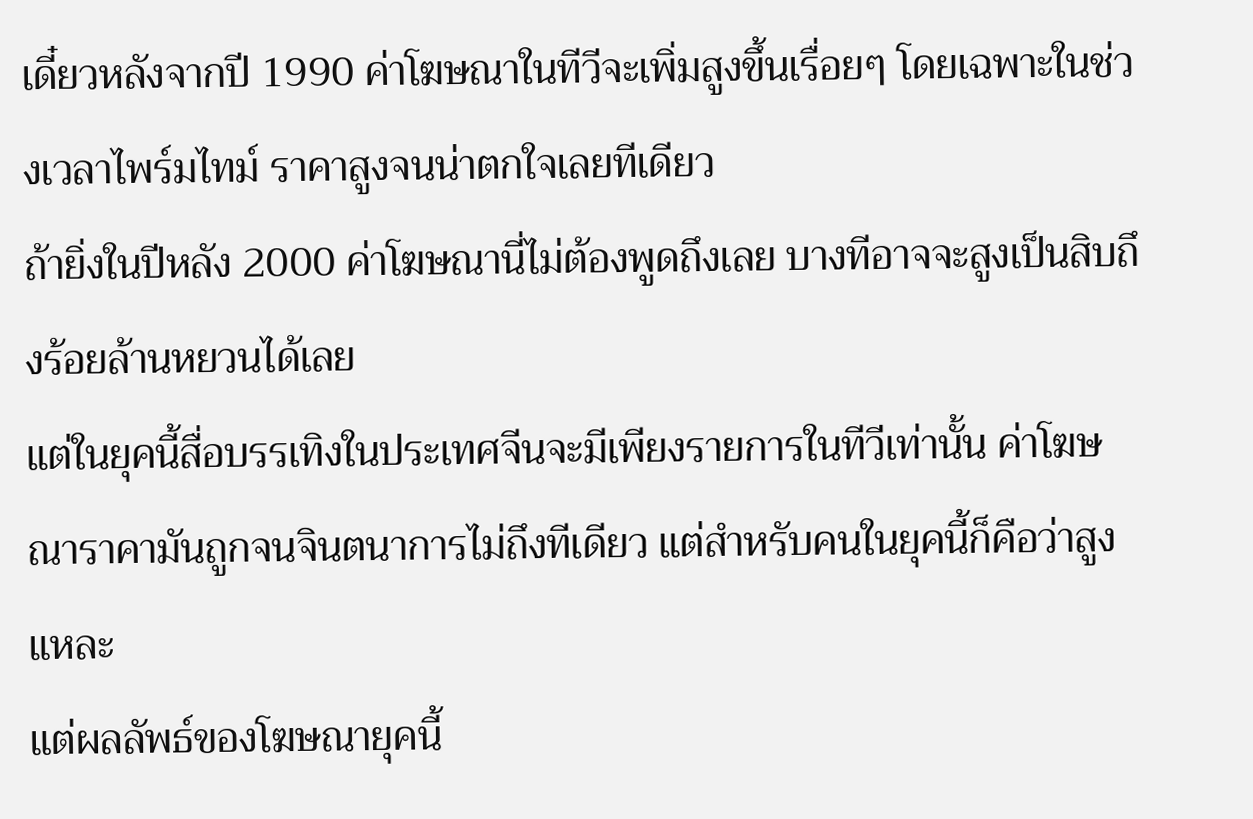เดี๋ยวหลังจากปี 1990 ค่าโฆษณาในทีวีจะเพิ่มสูงขึ้นเรื่อยๆ โดยเฉพาะในช่วงเวลาไพร์มไทม์ ราคาสูงจนน่าตกใจเลยทีเดียว
ถ้ายิ่งในปีหลัง 2000 ค่าโฆษณานี่ไม่ต้องพูดถึงเลย บางทีอาจจะสูงเป็นสิบถึงร้อยล้านหยวนได้เลย
แต่ในยุคนี้สื่อบรรเทิงในประเทศจีนจะมีเพียงรายการในทีวีเท่านั้น ค่าโฆษณาราคามันถูกจนจินตนาการไม่ถึงทีเดียว แต่สำหรับคนในยุคนี้ก็คือว่าสูงแหละ
แต่ผลลัพธ์ของโฆษณายุคนี้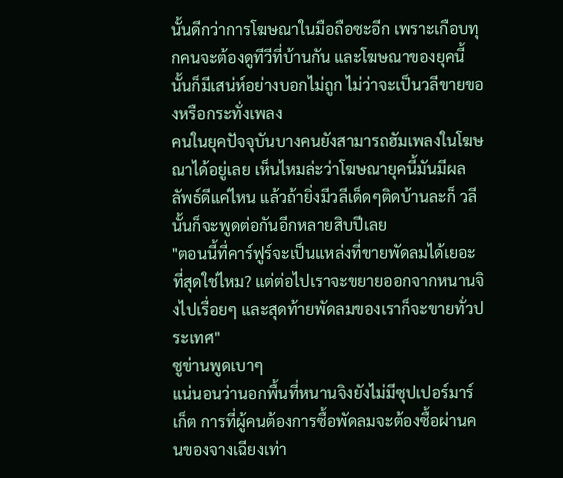นั้นดีกว่าการโฆษณาในมือถือซะอีก เพราะเกือบทุกคนจะต้องดูทีวีที่บ้านกัน และโฆษณาของยุคนี้นั้นก็มีเสน่ห์อย่างบอกไม่ถูก ไม่ว่าจะเป็นวลีขายของหรือกระทั่งเพลง
คนในยุคปัจจุบันบางคนยังสามารถฮัมเพลงในโฆษณาได้อยู่เลย เห็นไหมล่ะว่าโฆษณายุคนี้มันมีผลลัพธ์ดีแค่ไหน แล้วถ้ายิ่งมีวลีเด็ดๆติดบ้านละก็ วลีนั้นก็จะพูดต่อกันอีกหลายสิบปีเลย
"ตอนนี้ที่คาร์ฟูร์จะเป็นแหล่งที่ขายพัดลมได้เยอะที่สุดใช่ไหม? แต่ต่อไปเราจะขยายออกจากหนานจิงไปเรื่อยๆ และสุดท้ายพัดลมของเราก็จะขายทั่วประเทศ"
ซูข่านพูดเบาๆ
แน่นอนว่านอกพื้นที่หนานจิงยังไม่มีซุปเปอร์มาร์เก็ต การที่ผู้คนต้องการซื้อพัดลมจะต้องซื้อผ่านคนของจางเฉียงเท่า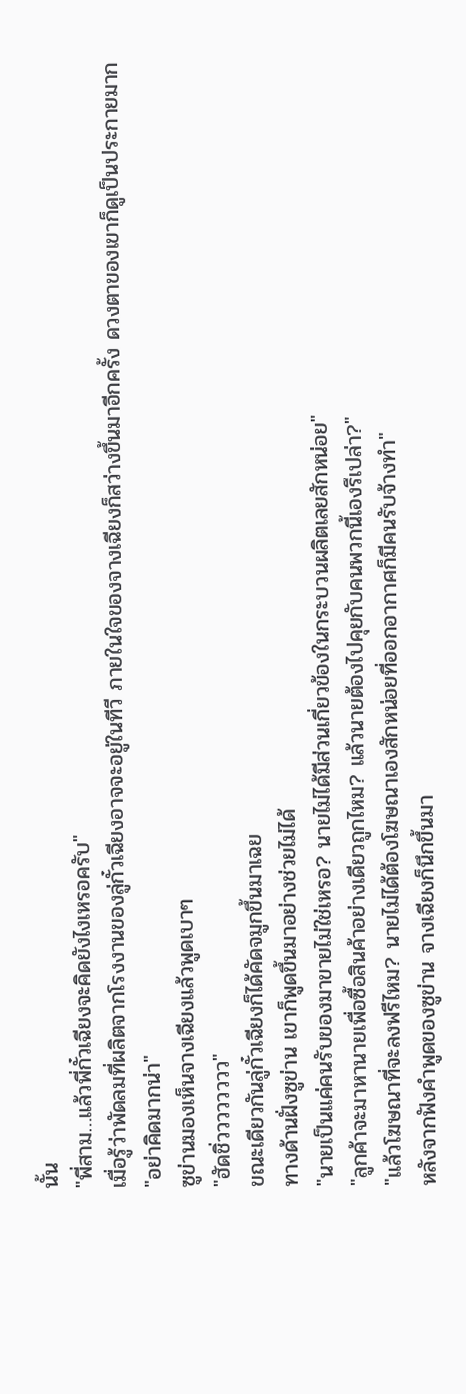นั้น
"พี่สาม…แล้วพี่กั๋วเฉียงจะคิดยังไงเหรอครับ"
เมื่อรู้ว่าพัดลมที่ผลิตจากโรงงานของลู่กั๋วเฉียงอาจจะอยู่ในทีวี ภายในใจของจางเฉียงก็สว่างขึ้นมาอีกครั้ง ดวงตาของเขาก็ดูเป็นประกายมาก
"อย่าคิดมากน่า"
ซูข่านมองเห็นจางเฉียงแล้วพูดเบาๆ
"ฮัดชิ่วววววววว"
ขณะเดียวกันลู่กั๋วเฉียงก็ได้คัดจมูกขึ้นมาเฉย
ทางด้านฝั่งซูข่าน เขาก็พูดขึ้นมาอย่างช่วยไม่ได้
"นายเป็นแค่คนรับของมาขายไม่ใช่เหรอ? นายไม่ได้มีส่วนเกี่ยวข้องในกระบวนผลิตเลยสักหน่อย"
"ลูกค้าจะมาหานายเพื่อซื้อสินค้าอย่างเดียวถูกไหม? แล้วนายต้องไปคุยกับคนพวกนี้เองรึเปล่า?"
"แล้วโฆษณาที่จะลงฟรีไหม? นายไม่ได้ต้องโฆษณาเองสักหน่อยที่ออกอากาศก็มีคนรับจ้างทำ"
หลังจากฟังคำพูดของซูข่าน จางเฉียงก็นึกขึ้นมา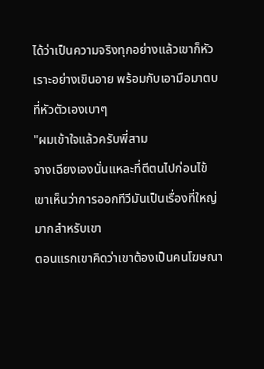ได้ว่าเป็นความจริงทุกอย่างแล้วเขาก็หัวเราะอย่างเขินอาย พร้อมกับเอามือมาตบที่หัวตัวเองเบาๆ
"ผมเข้าใจแล้วครับพี่สาม
จางเฉียงเองนั่นแหละที่ตีตนไปก่อนไข้ เขาเห็นว่าการออกทีวีมันเป็นเรื่องที่ใหญ่มากสำหรับเขา
ตอนแรกเขาคิดว่าเขาต้องเป็นคนโฆษณา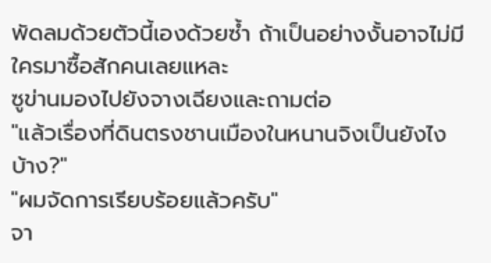พัดลมด้วยตัวนี้เองด้วยซ้ำ ถ้าเป็นอย่างงั้นอาจไม่มีใครมาซื้อสักคนเลยแหละ
ซูข่านมองไปยังจางเฉียงและถามต่อ
"แล้วเรื่องที่ดินตรงชานเมืองในหนานจิงเป็นยังไงบ้าง?"
"ผมจัดการเรียบร้อยแล้วครับ"
จา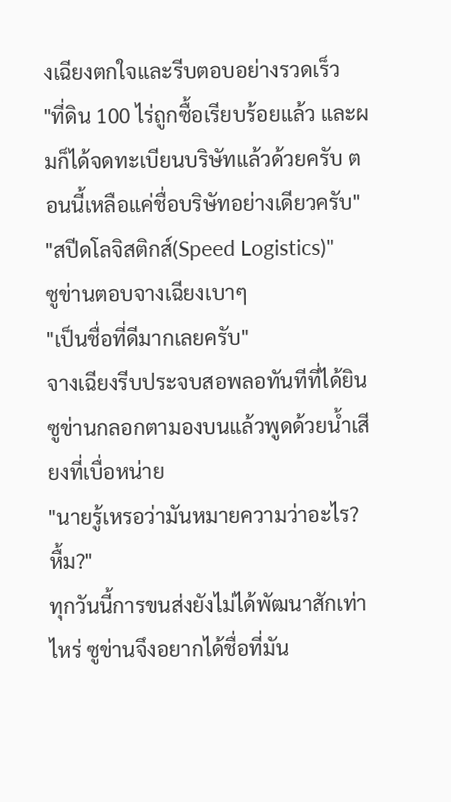งเฉียงตกใจและรีบตอบอย่างรวดเร็ว
"ที่ดิน 100 ไร่ถูกซื้อเรียบร้อยแล้ว และผมก็ได้จดทะเบียนบริษัทแล้วด้วยครับ ตอนนี้เหลือแค่ชื่อบริษัทอย่างเดียวครับ"
"สปีดโลจิสติกส์(Speed Logistics)"
ซูข่านตอบจางเฉียงเบาๆ
"เป็นชื่อที่ดีมากเลยครับ"
จางเฉียงรีบประจบสอพลอทันทีที่ได้ยิน
ซูข่านกลอกตามองบนแล้วพูดด้วยน้ำเสียงที่เบื่อหน่าย
"นายรู้เหรอว่ามันหมายความว่าอะไร? หื้ม?"
ทุกวันนี้การขนส่งยังไม่ได้พัฒนาสักเท่าไหร่ ซูข่านจึงอยากได้ชื่อที่มัน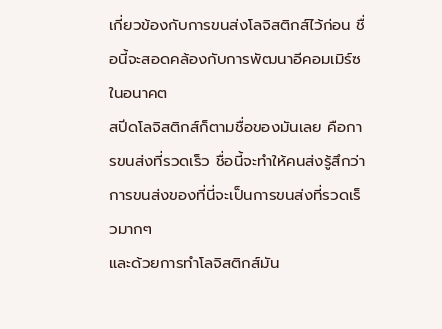เกี่ยวข้องกับการขนส่งโลจิสติกส์ไว้ก่อน ชื่อนี้จะสอดคล้องกับการพัฒนาอีคอมเมิร์ซในอนาคต
สปีดโลจิสติกส์ก็ตามชื่อของมันเลย คือการขนส่งที่รวดเร็ว ชื่อนี้จะทำให้คนส่งรู้สึกว่าการขนส่งของที่นี่จะเป็นการขนส่งที่รวดเร็วมากๆ
และด้วยการทำโลจิสติกส์มัน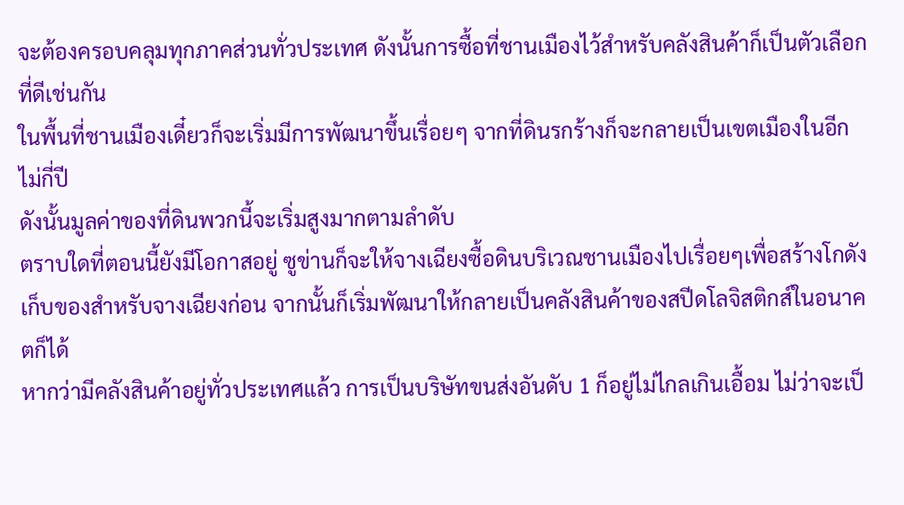จะต้องครอบคลุมทุกภาคส่วนทั่วประเทศ ดังนั้นการซื้อที่ชานเมืองไว้สำหรับคลังสินค้าก็เป็นตัวเลือกที่ดีเช่นกัน
ในพื้นที่ชานเมืองเดี๋ยวก็จะเริ่มมีการพัฒนาขึ้นเรื่อยๆ จากที่ดินรกร้างก็จะกลายเป็นเขตเมืองในอีกไม่กี่ปี
ดังนั้นมูลค่าของที่ดินพวกนี้จะเริ่มสูงมากตามลำดับ
ตราบใดที่ตอนนี้ยังมีโอกาสอยู่ ซูข่านก็จะให้จางเฉียงซื้อดินบริเวณชานเมืองไปเรื่อยๆเพื่อสร้างโกดังเก็บของสำหรับจางเฉียงก่อน จากนั้นก็เริ่มพัฒนาให้กลายเป็นคลังสินค้าของสปีดโลจิสติกส์ในอนาคตก็ได้
หากว่ามีคลังสินค้าอยู่ทั่วประเทศแล้ว การเป็นบริษัทขนส่งอันดับ 1 ก็อยู่ไม่ไกลเกินเอื้อม ไม่ว่าจะเป็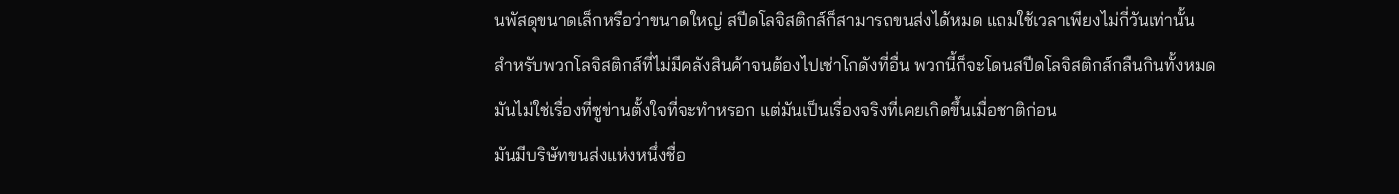นพัสดุขนาดเล็กหรือว่าขนาดใหญ่ สปีดโลจิสติกส์ก็สามารถขนส่งได้หมด แถมใช้เวลาเพียงไม่กี่วันเท่านั้น
สำหรับพวกโลจิสติกส์ที่ไม่มีคลังสินค้าจนต้องไปเช่าโกดังที่อื่น พวกนี้ก็จะโดนสปีดโลจิสติกส์กลืนกินทั้งหมด
มันไม่ใช่เรื่องที่ซูข่านตั้งใจที่จะทำหรอก แต่มันเป็นเรื่องจริงที่เคยเกิดขึ้นเมื่อชาติก่อน
มันมีบริษัทขนส่งแห่งหนึ่งชื่อ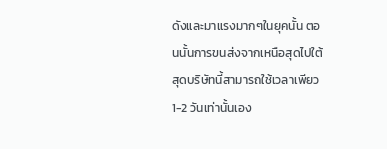ดังและมาแรงมากๆในยุคนั้น ตอนนั้นการขนส่งจากเหนือสุดไปใต้สุดบริษัทนี้สามารถใช้เวลาเพียว 1-2 วันเท่านั้นเอง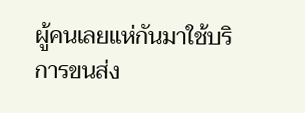ผู้คนเลยแห่กันมาใช้บริการขนส่ง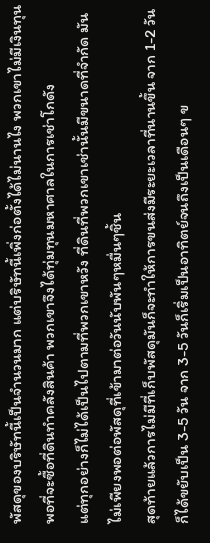พัสดุของบริษัทนี้เป็นจำนวนมาก แต่บริษัทนี้เพิ่งก่อตั้งได้ไม่นานไง พวกเขาไม่มีเงินทุนพอที่จะซื้อที่ดินทำคลังสินค้า พวกเขาจึงได้ทุ่มทุนมหาศาลในการเช่าโกดัง
แต่ทุกอย่างก็ไม่ได้เป็นไปตามที่พวกเขาหวัง ที่ดินที่พวกเขาเช่านั้นมีขนาดที่จำกัด มันไม่เพียงพอต่อพัสดุที่เข้ามาต่อวันนับพันๆหมื่นๆชิ้น
สุดท้ายแล้วการไม่มีที่เก็บพัสดุมันก็จะทำให้การขนส่งมีระยะเวลาที่นานขึ้น จาก 1-2 วันก็ได้ขยับเป็น 3-5 วัน จาก 3-5 วันก็เริ่มเป็นอาทิตย์จนถึงเป็นเดือนๆ ข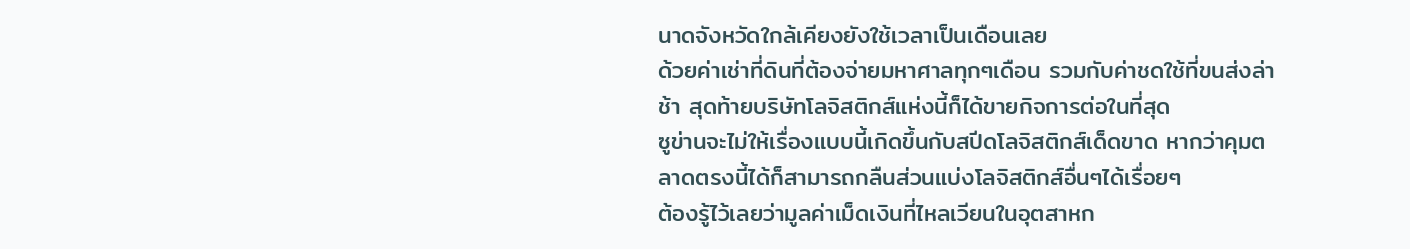นาดจังหวัดใกล้เคียงยังใช้เวลาเป็นเดือนเลย
ด้วยค่าเช่าที่ดินที่ต้องจ่ายมหาศาลทุกๆเดือน รวมกับค่าชดใช้ที่ขนส่งล่าช้า สุดท้ายบริษัทโลจิสติกส์แห่งนี้ก็ได้ขายกิจการต่อในที่สุด
ซูข่านจะไม่ให้เรื่องแบบนี้เกิดขึ้นกับสปีดโลจิสติกส์เด็ดขาด หากว่าคุมตลาดตรงนี้ได้ก็สามารถกลืนส่วนแบ่งโลจิสติกส์อื่นๆได้เรื่อยๆ
ต้องรู้ไว้เลยว่ามูลค่าเม็ดเงินที่ไหลเวียนในอุตสาหก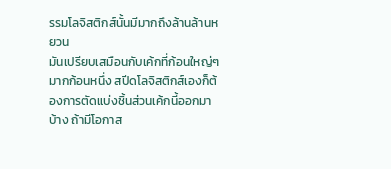รรมโลจิสติกส์นั้นมีมากถึงล้านล้านหยวน
มันเปรียบเสมือนกับเค้กที่ก้อนใหญ่ๆมากก้อนหนึ่ง สปีดโลจิสติกส์เองก็ต้องการตัดแบ่งชิ้นส่วนเค้กนี้ออกมาบ้าง ถ้ามีโอกาส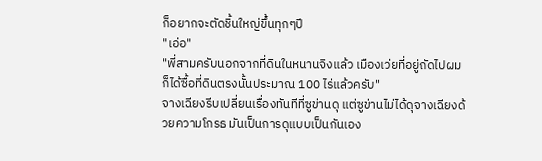ก็อยากจะตัดชิ้นใหญ่ขึ้นทุกๆปี
"เอ่อ"
"พี่สามครับนอกจากที่ดินในหนานจิงแล้ว เมืองเว่ยที่อยู่ถัดไปผมก็ได้ซื้อที่ดินตรงนั้นประมาณ 100 ไร่แล้วครับ"
จางเฉียงรีบเปลี่ยนเรื่องทันทีที่ซูข่านดุ แต่ซูข่านไม่ได้ดุจางเฉียงด้วยความโกรธ มันเป็นการดุแบบเป็นกันเอง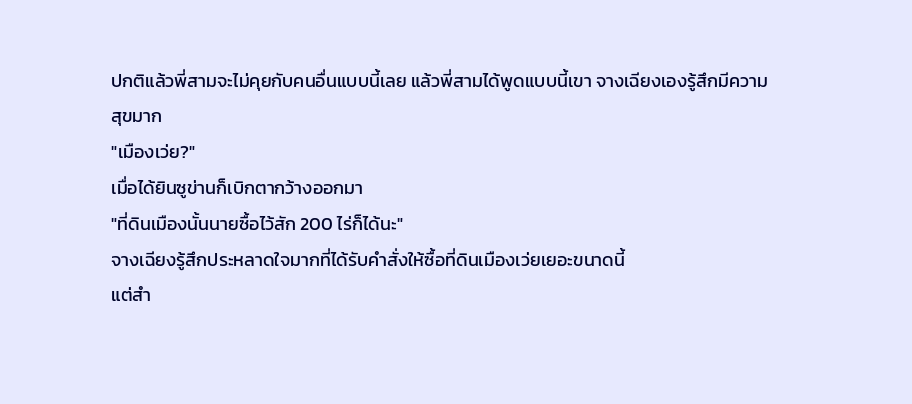ปกติแล้วพี่สามจะไม่คุยกับคนอื่นแบบนี้เลย แล้วพี่สามได้พูดแบบนี้เขา จางเฉียงเองรู้สึกมีความสุขมาก
"เมืองเว่ย?"
เมื่อได้ยินซูข่านก็เบิกตากว้างออกมา
"ที่ดินเมืองนั้นนายซื้อไว้สัก 200 ไร่ก็ได้นะ"
จางเฉียงรู้สึกประหลาดใจมากที่ได้รับคำสั่งให้ซื้อที่ดินเมืองเว่ยเยอะขนาดนี้
แต่สำ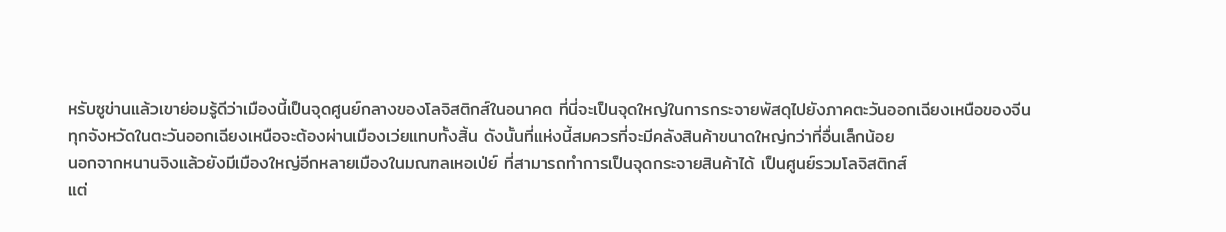หรับซูข่านแล้วเขาย่อมรู้ดีว่าเมืองนี้เป็นจุดศูนย์กลางของโลจิสติกส์ในอนาคต ที่นี่จะเป็นจุดใหญ่ในการกระจายพัสดุไปยังภาคตะวันออกเฉียงเหนือของจีน
ทุกจังหวัดในตะวันออกเฉียงเหนือจะต้องผ่านเมืองเว่ยแทบทั้งสิ้น ดังนั้นที่แห่งนี้สมควรที่จะมีคลังสินค้าขนาดใหญ่กว่าที่อื่นเล็กน้อย
นอกจากหนานจิงแล้วยังมีเมืองใหญ่อีกหลายเมืองในมณฑลเหอเป่ย์ ที่สามารถทำการเป็นจุดกระจายสินค้าได้ เป็นศูนย์รวมโลจิสติกส์
แต่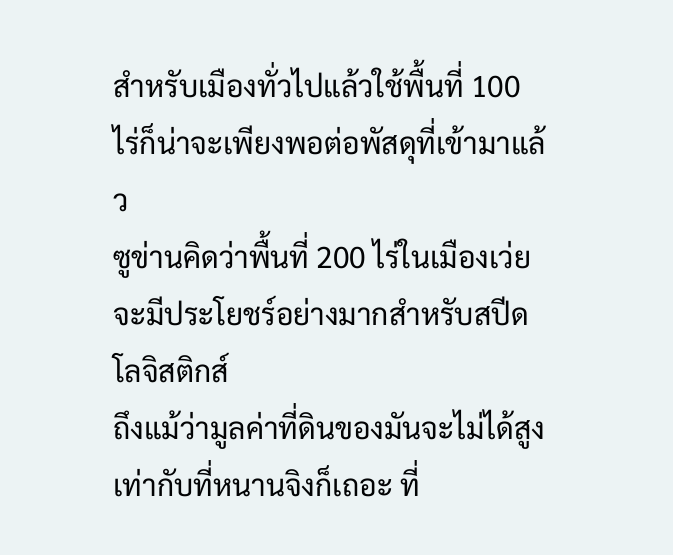สำหรับเมืองทั่วไปแล้วใช้พื้นที่ 100 ไร่ก็น่าจะเพียงพอต่อพัสดุที่เข้ามาแล้ว
ซูข่านคิดว่าพื้นที่ 200 ไร่ในเมืองเว่ยจะมีประโยชร์อย่างมากสำหรับสปีดโลจิสติกส์
ถึงแม้ว่ามูลค่าที่ดินของมันจะไม่ได้สูงเท่ากับที่หนานจิงก็เถอะ ที่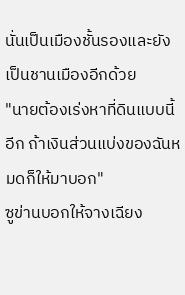นั่นเป็นเมืองชั้นรองและยังเป็นชานเมืองอีกด้วย
"นายต้องเร่งหาที่ดินแบบนี้อีก ถ้าเงินส่วนแบ่งของฉันหมดก็ให้มาบอก"
ซูข่านบอกให้จางเฉียง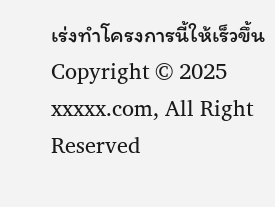เร่งทำโครงการนี้ให้เร็วขึ้น
Copyright © 2025 xxxxx.com, All Right Reserved